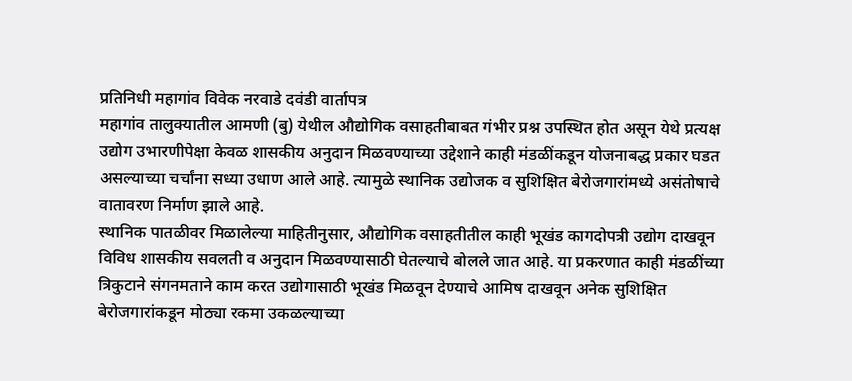प्रतिनिधी महागांव विवेक नरवाडे दवंडी वार्तापत्र
महागांव तालुक्यातील आमणी (बु) येथील औद्योगिक वसाहतीबाबत गंभीर प्रश्न उपस्थित होत असून येथे प्रत्यक्ष उद्योग उभारणीपेक्षा केवळ शासकीय अनुदान मिळवण्याच्या उद्देशाने काही मंडळींकडून योजनाबद्ध प्रकार घडत असल्याच्या चर्चांना सध्या उधाण आले आहे. त्यामुळे स्थानिक उद्योजक व सुशिक्षित बेरोजगारांमध्ये असंतोषाचे वातावरण निर्माण झाले आहे.
स्थानिक पातळीवर मिळालेल्या माहितीनुसार, औद्योगिक वसाहतीतील काही भूखंड कागदोपत्री उद्योग दाखवून विविध शासकीय सवलती व अनुदान मिळवण्यासाठी घेतल्याचे बोलले जात आहे. या प्रकरणात काही मंडळींच्या त्रिकुटाने संगनमताने काम करत उद्योगासाठी भूखंड मिळवून देण्याचे आमिष दाखवून अनेक सुशिक्षित बेरोजगारांकडून मोठ्या रकमा उकळल्याच्या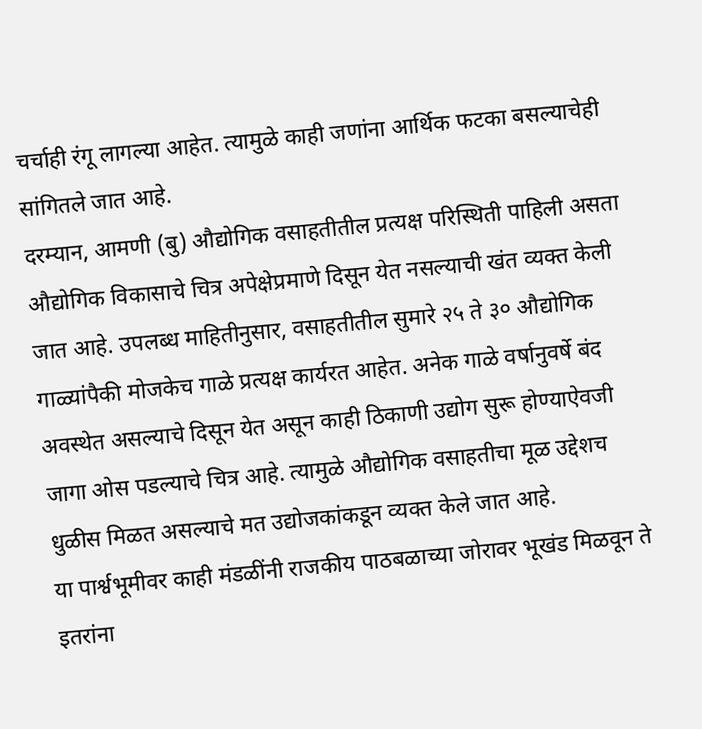चर्चाही रंगू लागल्या आहेत. त्यामुळे काही जणांना आर्थिक फटका बसल्याचेही सांगितले जात आहे.
दरम्यान, आमणी (बु) औद्योगिक वसाहतीतील प्रत्यक्ष परिस्थिती पाहिली असता औद्योगिक विकासाचे चित्र अपेक्षेप्रमाणे दिसून येत नसल्याची खंत व्यक्त केली जात आहे. उपलब्ध माहितीनुसार, वसाहतीतील सुमारे २५ ते ३० औद्योगिक गाळ्यांपैकी मोजकेच गाळे प्रत्यक्ष कार्यरत आहेत. अनेक गाळे वर्षानुवर्षे बंद अवस्थेत असल्याचे दिसून येत असून काही ठिकाणी उद्योग सुरू होण्याऐवजी जागा ओस पडल्याचे चित्र आहे. त्यामुळे औद्योगिक वसाहतीचा मूळ उद्देशच धुळीस मिळत असल्याचे मत उद्योजकांकडून व्यक्त केले जात आहे.
या पार्श्वभूमीवर काही मंडळींनी राजकीय पाठबळाच्या जोरावर भूखंड मिळवून ते इतरांना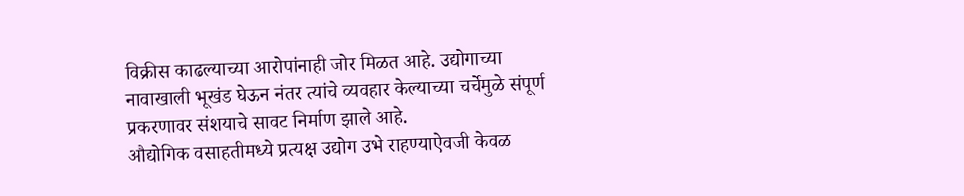विक्रीस काढल्याच्या आरोपांनाही जोर मिळत आहे. उद्योगाच्या नावाखाली भूखंड घेऊन नंतर त्यांचे व्यवहार केल्याच्या चर्चेमुळे संपूर्ण प्रकरणावर संशयाचे सावट निर्माण झाले आहे.
औद्योगिक वसाहतीमध्ये प्रत्यक्ष उद्योग उभे राहण्याऐवजी केवळ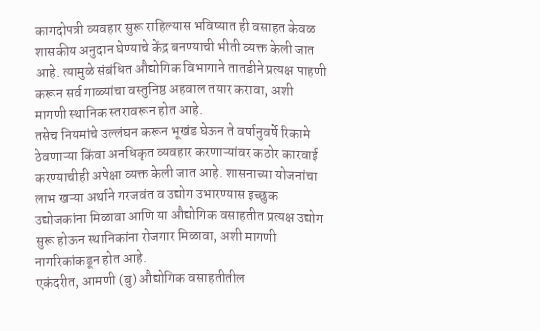कागदोपत्री व्यवहार सुरू राहिल्यास भविष्यात ही वसाहत केवळ शासकीय अनुदान घेण्याचे केंद्र बनण्याची भीती व्यक्त केली जात आहे. त्यामुळे संबंधित औद्योगिक विभागाने तातडीने प्रत्यक्ष पाहणी करून सर्व गाळ्यांचा वस्तुनिष्ठ अहवाल तयार करावा, अशी मागणी स्थानिक स्तरावरून होत आहे.
तसेच नियमांचे उल्लंघन करून भूखंड घेऊन ते वर्षानुवर्षे रिकामे ठेवणाऱ्या किंवा अनधिकृत व्यवहार करणाऱ्यांवर कठोर कारवाई करण्याचीही अपेक्षा व्यक्त केली जात आहे. शासनाच्या योजनांचा लाभ खऱ्या अर्थाने गरजवंत व उद्योग उभारण्यास इच्छुक उद्योजकांना मिळावा आणि या औद्योगिक वसाहतीत प्रत्यक्ष उद्योग सुरू होऊन स्थानिकांना रोजगार मिळावा, अशी मागणी नागरिकांकडून होत आहे.
एकंदरीत, आमणी (बु) औद्योगिक वसाहतीतील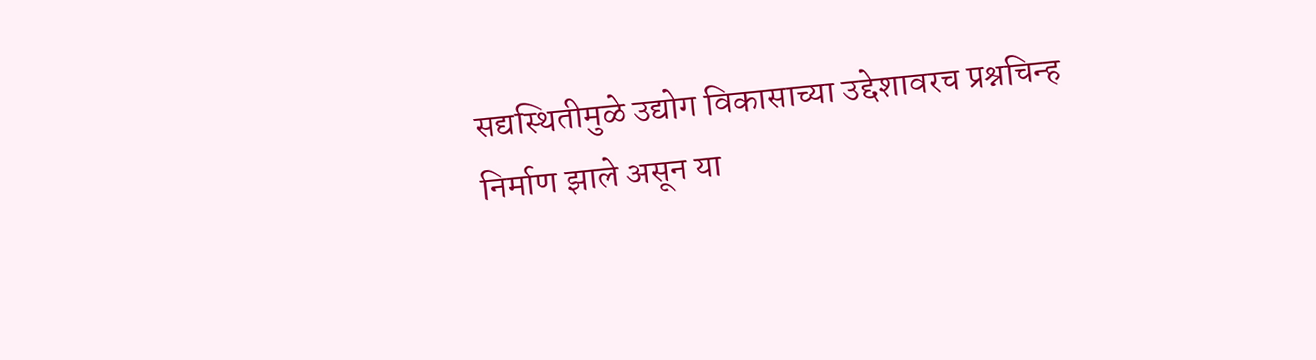सद्यस्थितीमुळे उद्योग विकासाच्या उद्देशावरच प्रश्नचिन्ह निर्माण झाले असून या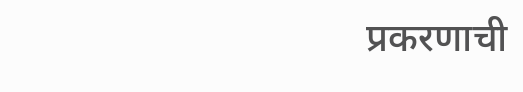प्रकरणाची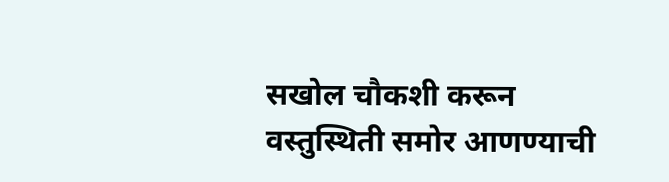सखोल चौकशी करून वस्तुस्थिती समोर आणण्याची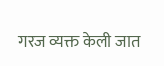गरज व्यक्त केली जात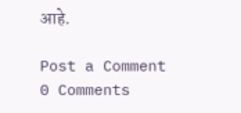आहे.

Post a Comment
0 Comments